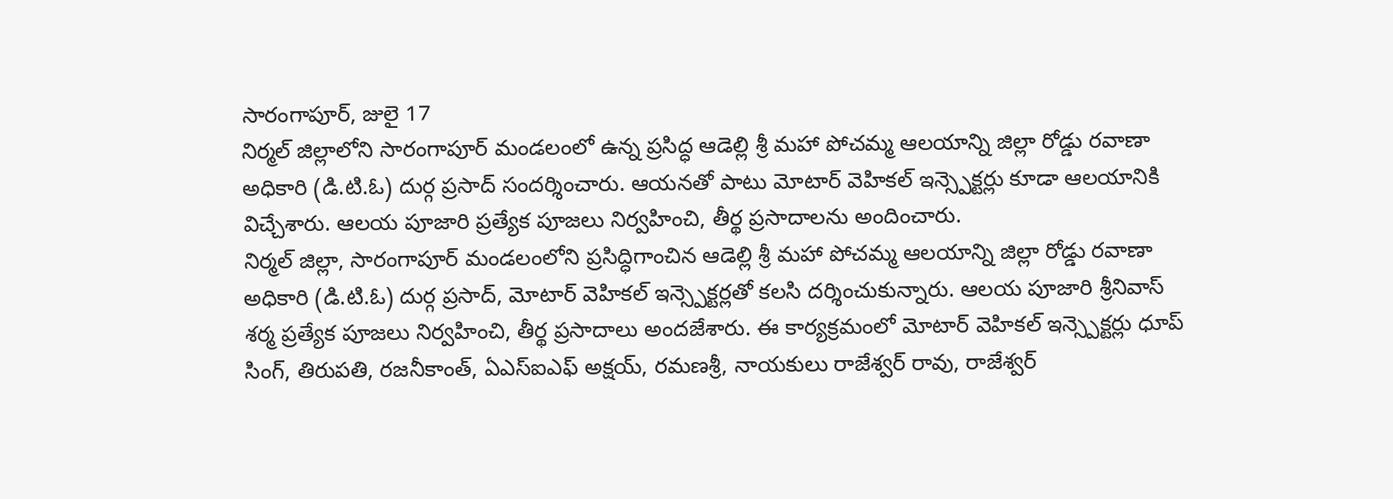సారంగాపూర్, జులై 17
నిర్మల్ జిల్లాలోని సారంగాపూర్ మండలంలో ఉన్న ప్రసిద్ధ ఆడెల్లి శ్రీ మహా పోచమ్మ ఆలయాన్ని జిల్లా రోడ్డు రవాణా అధికారి (డి.టి.ఓ) దుర్గ ప్రసాద్ సందర్శించారు. ఆయనతో పాటు మోటార్ వెహికల్ ఇన్స్పెక్టర్లు కూడా ఆలయానికి విచ్చేశారు. ఆలయ పూజారి ప్రత్యేక పూజలు నిర్వహించి, తీర్థ ప్రసాదాలను అందించారు.
నిర్మల్ జిల్లా, సారంగాపూర్ మండలంలోని ప్రసిద్ధిగాంచిన ఆడెల్లి శ్రీ మహా పోచమ్మ ఆలయాన్ని జిల్లా రోడ్డు రవాణా అధికారి (డి.టి.ఓ) దుర్గ ప్రసాద్, మోటార్ వెహికల్ ఇన్స్పెక్టర్లతో కలసి దర్శించుకున్నారు. ఆలయ పూజారి శ్రీనివాస్ శర్మ ప్రత్యేక పూజలు నిర్వహించి, తీర్థ ప్రసాదాలు అందజేశారు. ఈ కార్యక్రమంలో మోటార్ వెహికల్ ఇన్స్పెక్టర్లు ధూప్ సింగ్, తిరుపతి, రజనీకాంత్, ఏఎస్ఐఎఫ్ అక్షయ్, రమణశ్రీ, నాయకులు రాజేశ్వర్ రావు, రాజేశ్వర్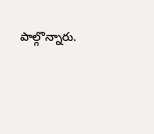పాల్గొన్నారు.